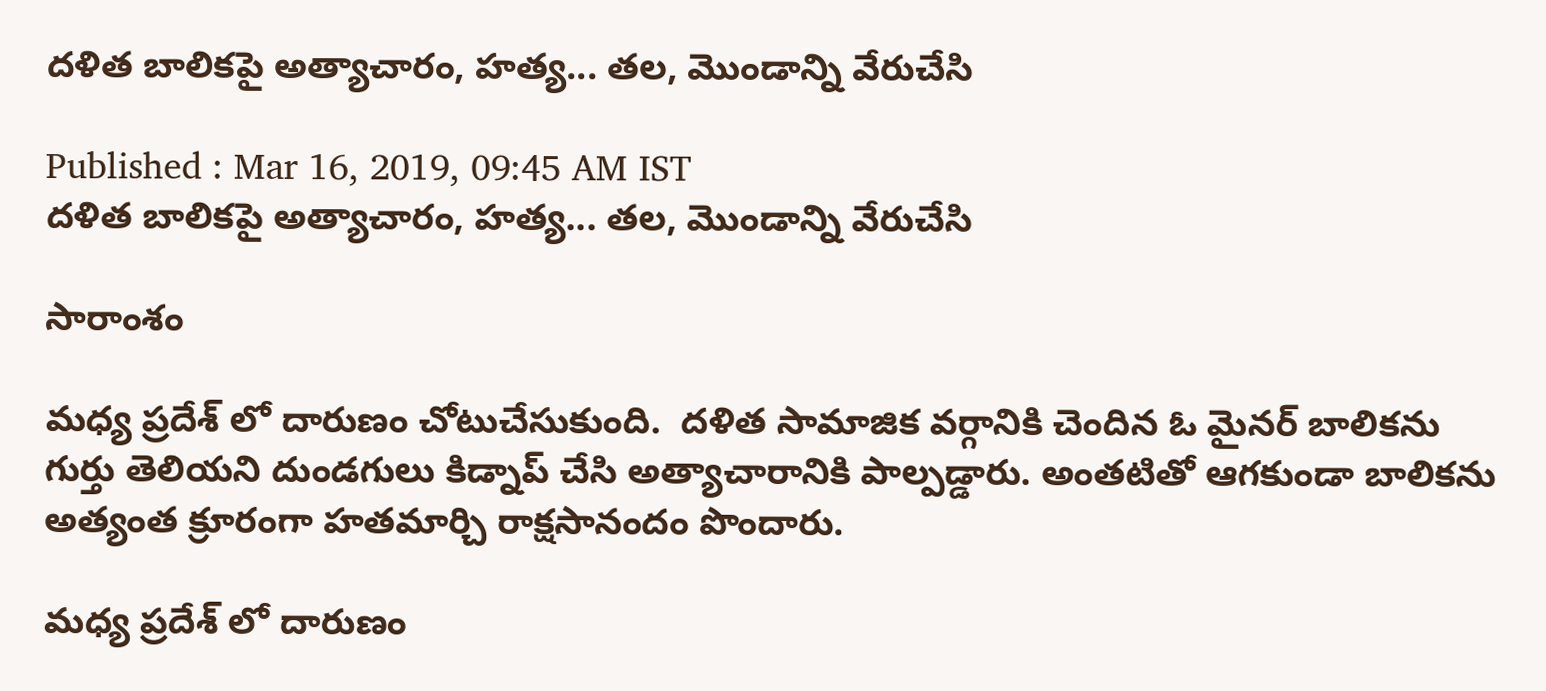దళిత బాలికపై అత్యాచారం, హత్య... తల, మొండాన్ని వేరుచేసి

Published : Mar 16, 2019, 09:45 AM IST
దళిత బాలికపై అత్యాచారం, హత్య... తల, మొండాన్ని వేరుచేసి

సారాంశం

మధ్య ప్రదేశ్ లో దారుణం చోటుచేసుకుంది.  దళిత సామాజిక వర్గానికి చెందిన ఓ మైనర్ బాలికను గుర్తు తెలియని దుండగులు కిడ్నాప్ చేసి అత్యాచారానికి పాల్పడ్డారు. అంతటితో ఆగకుండా బాలికను అత్యంత క్రూరంగా హతమార్చి రాక్షసానందం పొందారు.

మధ్య ప్రదేశ్ లో దారుణం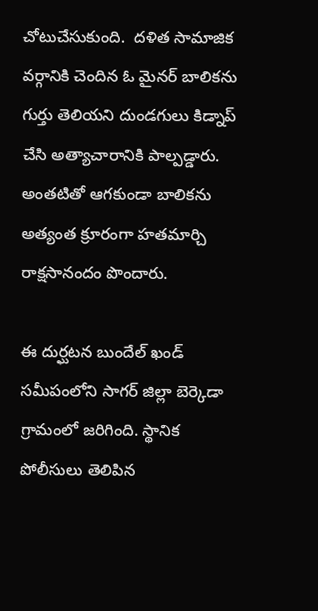చోటుచేసుకుంది.  దళిత సామాజిక వర్గానికి చెందిన ఓ మైనర్ బాలికను గుర్తు తెలియని దుండగులు కిడ్నాప్ చేసి అత్యాచారానికి పాల్పడ్డారు. అంతటితో ఆగకుండా బాలికను అత్యంత క్రూరంగా హతమార్చి రాక్షసానందం పొందారు.

ఈ దుర్ఘటన బుందేల్ ఖండ్ సమీపంలోని సాగర్ జిల్లా బెర్కెడా గ్రామంలో జరిగింది. స్థానిక పోలీసులు తెలిపిన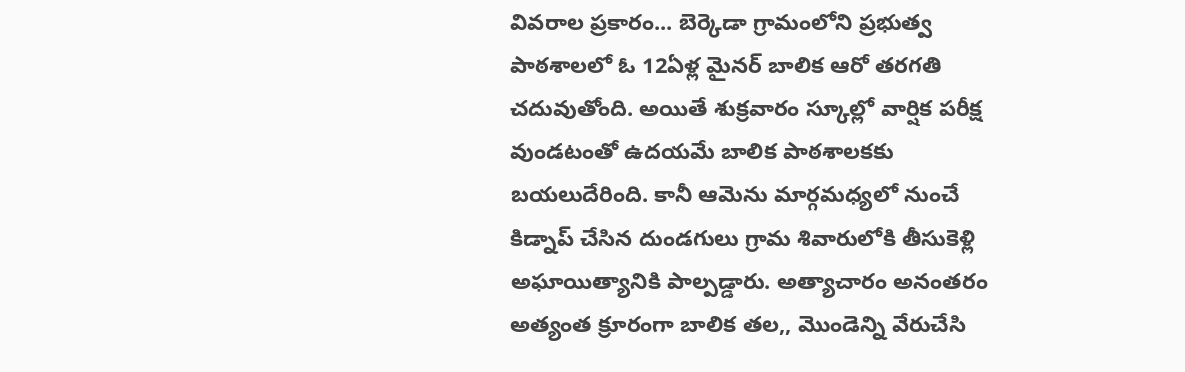వివరాల ప్రకారం... బెర్కెడా గ్రామంలోని ప్రభుత్వ  పాఠశాలలో ఓ 12ఏళ్ల మైనర్ బాలిక ఆరో తరగతి చదువుతోంది. అయితే శుక్రవారం స్కూల్లో వార్షిక పరీక్ష వుండటంతో ఉదయమే బాలిక పాఠశాలకకు బయలుదేరింది. కానీ ఆమెను మార్గమధ్యలో నుంచే కిడ్నాప్ చేసిన దుండగులు గ్రామ శివారులోకి తీసుకెళ్లి అఘాయిత్యానికి పాల్పడ్డారు. అత్యాచారం అనంతరం అత్యంత క్రూరంగా బాలిక తల,, మొండెన్ని వేరుచేసి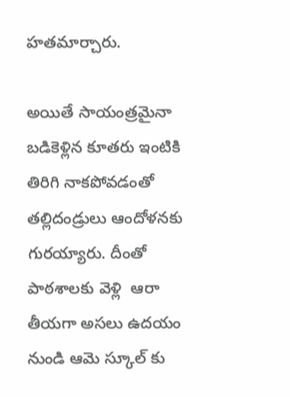హతమార్చారు.

అయితే సాయంత్రమైనా బడికెళ్లిన కూతరు ఇంటికి తిరిగి నాకపోవడంతో తల్లిదండ్రులు ఆందోళనకు  గురయ్యారు. దీంతో పాఠశాలకు వెళ్లి  ఆరా తీయగా అసలు ఉదయం నుండి ఆమె స్కూల్ కు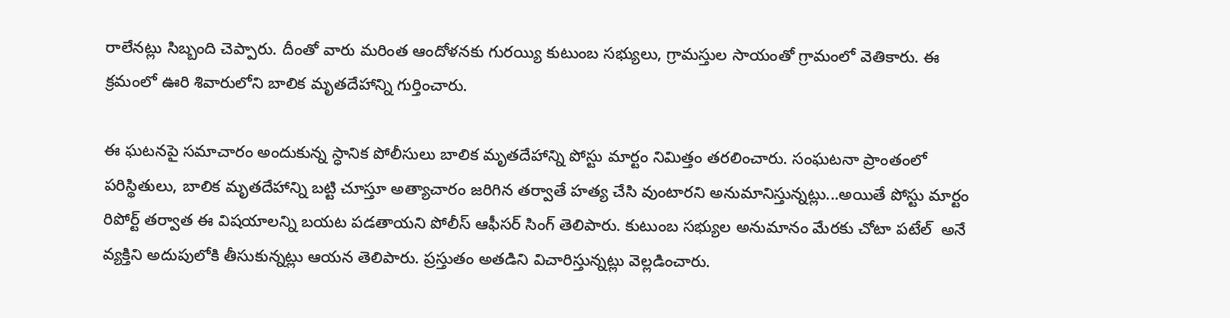రాలేనట్లు సిబ్బంది చెప్పారు. దీంతో వారు మరింత ఆందోళనకు గురయ్యి కుటుంబ సభ్యులు, గ్రామస్తుల సాయంతో గ్రామంలో వెతికారు. ఈ క్రమంలో ఊరి శివారులోని బాలిక మృతదేహాన్ని గుర్తించారు.

ఈ ఘటనపై సమాచారం అందుకున్న స్ధానిక పోలీసులు బాలిక మృతదేహాన్ని పోస్టు మార్టం నిమిత్తం తరలించారు. సంఘటనా ప్రాంతంలో పరిస్థితులు, బాలిక మృతదేహాన్ని బట్టి చూస్తూ అత్యాచారం జరిగిన తర్వాతే హత్య చేసి వుంటారని అనుమానిస్తున్నట్లు...అయితే పోస్టు మార్టం రిపోర్ట్ తర్వాత ఈ విషయాలన్ని బయట పడతాయని పోలీస్ ఆఫీసర్ సింగ్ తెలిపారు. కుటుంబ సభ్యుల అనుమానం మేరకు చోటా పటేల్  అనే వ్యక్తిని అదుపులోకి తీసుకున్నట్లు ఆయన తెలిపారు. ప్రస్తుతం అతడిని విచారిస్తున్నట్లు వెల్లడించారు.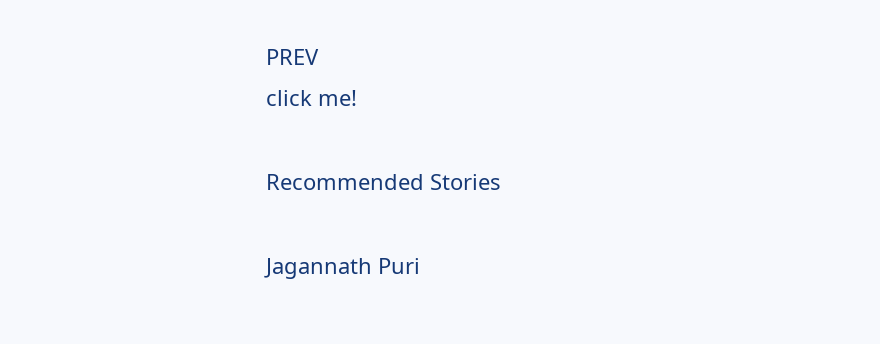PREV
click me!

Recommended Stories

Jagannath Puri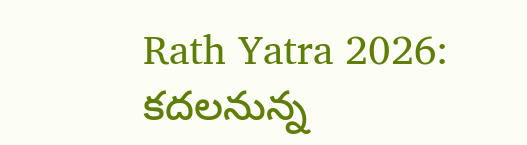Rath Yatra 2026: కదలనున్న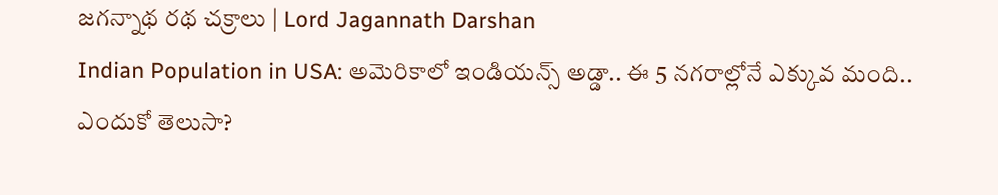జగన్నాథ రథ చక్రాలు | Lord Jagannath Darshan
Indian Population in USA: అమెరికాలో ఇండియన్స్ అడ్డా.. ఈ 5 నగరాల్లోనే ఎక్కువ మంది.. ఎందుకో తెలుసా?